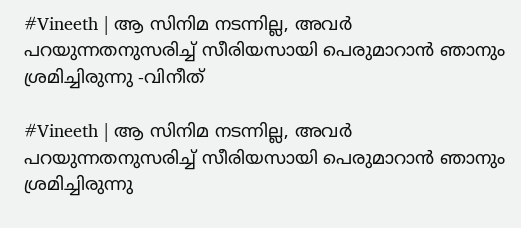#Vineeth | ആ സിനിമ നടന്നില്ല, അവര്‍ പറയുന്നതനുസരിച്ച് സീരിയസായി പെരുമാറാന്‍ ഞാനും ശ്രമിച്ചിരുന്നു -വിനീത്

#Vineeth | ആ സിനിമ നടന്നില്ല, അവര്‍ പറയുന്നതനുസരിച്ച് സീരിയസായി പെരുമാറാന്‍ ഞാനും ശ്രമിച്ചിരുന്നു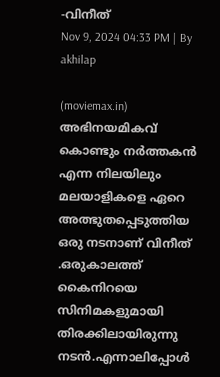-വിനീത്
Nov 9, 2024 04:33 PM | By akhilap

(moviemax.in) അഭിനയമികവ് കൊണ്ടും നർത്തകൻ എന്ന നിലയിലും മലയാളികളെ ഏറെ അത്ഭുതപ്പെടുത്തിയ ഒരു നടനാണ് വിനീത് .ഒരുകാലത്ത് കൈനിറയെ സിനിമകളുമായി തിരക്കിലായിരുന്നു നടൻ.എന്നാലിപ്പോൾ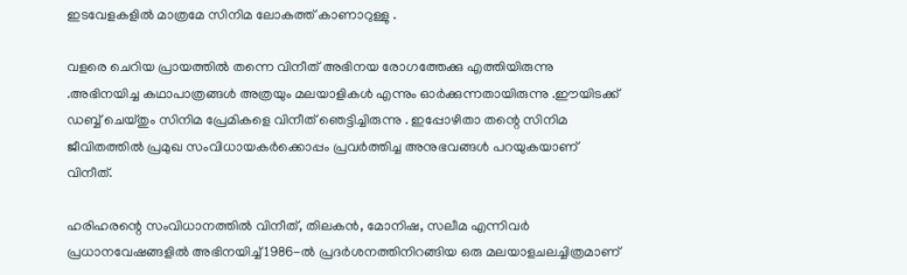ഇടവേളകളിൽ മാത്രമേ സിനിമ ലോകത്ത്‌ കാണാറുള്ളു .

വളരെ ചെറിയ പ്രായത്തില്‍ തന്നെ വിനീത് അഭിനയ രോഗത്തേക്കു എത്തിയിരുന്നു .അഭിനയിച്ച കഥാപാത്രങ്ങൾ അത്രയും മലയാളികൾ എന്നും ഓർക്കുന്നതായിരുന്നു .ഈയിടക്ക് ഡബ്ബ് ചെയ്തും സിനിമ പ്രേമികളെ വിനീത് ഞെട്ടിച്ചിരുന്നു . ഇപ്പോഴിതാ തന്റെ സിനിമ ജീവിതത്തില്‍ പ്രമുഖ സംവിധായകര്‍ക്കൊപ്പം പ്രവര്‍ത്തിച്ച അനുഭവങ്ങള്‍ പറയുകയാണ് വിനീത്.

ഹരിഹരന്റെ സംവിധാനത്തിൽ വിനീത്, തിലകൻ, മോനിഷ, സലീമ എന്നിവർ പ്രധാനവേഷങ്ങളിൽ അഭിനയിച്ച് 1986-ൽ പ്രദർശനത്തിനിറങ്ങിയ ഒരു മലയാളചലച്ചിത്രമാണ്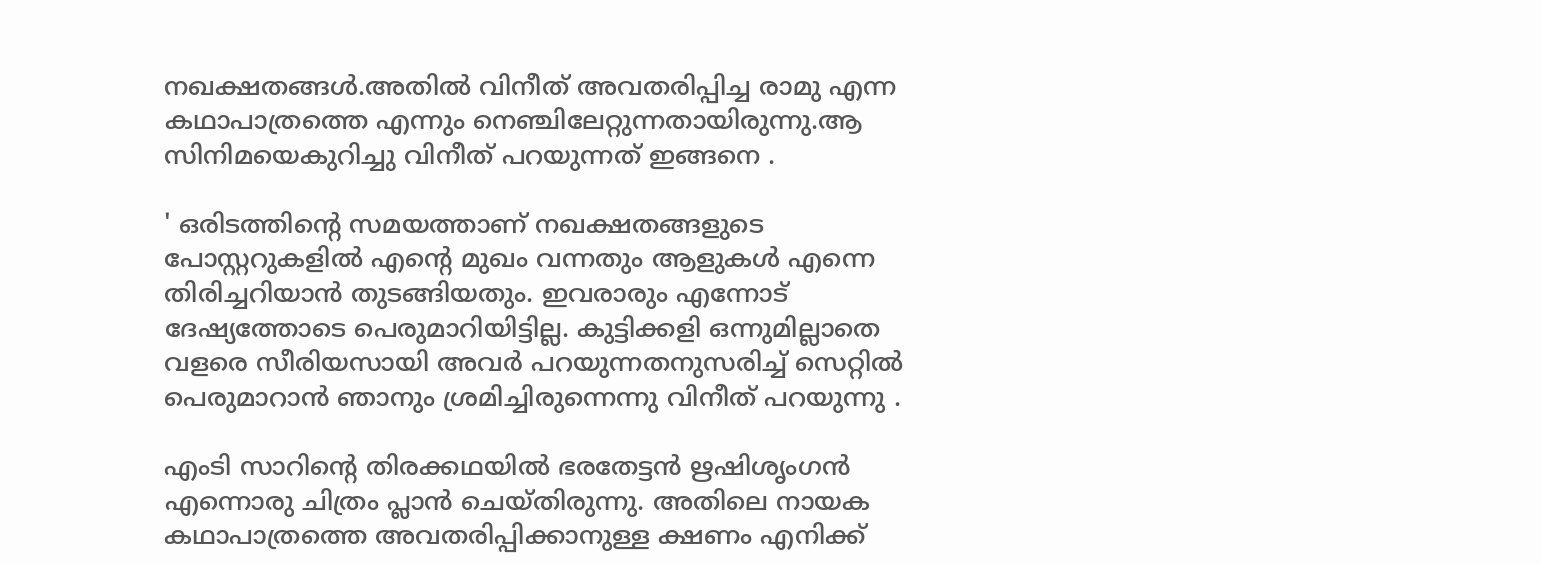നഖക്ഷതങ്ങൾ.അതിൽ വിനീത് അവതരിപ്പിച്ച രാമു എന്ന കഥാപാത്രത്തെ എന്നും നെഞ്ചിലേറ്റുന്നതായിരുന്നു.ആ സിനിമയെകുറിച്ചു വിനീത് പറയുന്നത് ഇങ്ങനെ .

' ഒരിടത്തിന്റെ സമയത്താണ് നഖക്ഷതങ്ങളുടെ പോസ്റ്ററുകളില്‍ എന്റെ മുഖം വന്നതും ആളുകള്‍ എന്നെ തിരിച്ചറിയാന്‍ തുടങ്ങിയതും. ഇവരാരും എന്നോട് ദേഷ്യത്തോടെ പെരുമാറിയിട്ടില്ല. കുട്ടിക്കളി ഒന്നുമില്ലാതെ വളരെ സീരിയസായി അവര്‍ പറയുന്നതനുസരിച്ച് സെറ്റില്‍ പെരുമാറാന്‍ ഞാനും ശ്രമിച്ചിരുന്നെന്നു വിനീത് പറയുന്നു .

എംടി സാറിന്റെ തിരക്കഥയില്‍ ഭരതേട്ടന്‍ ഋഷിശൃംഗന്‍ എന്നൊരു ചിത്രം പ്ലാന്‍ ചെയ്തിരുന്നു. അതിലെ നായക കഥാപാത്രത്തെ അവതരിപ്പിക്കാനുള്ള ക്ഷണം എനിക്ക്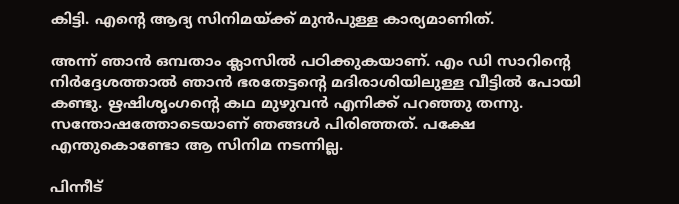കിട്ടി. എന്റെ ആദ്യ സിനിമയ്ക്ക് മുന്‍പുള്ള കാര്യമാണിത്.

അന്ന് ഞാന്‍ ഒമ്പതാം ക്ലാസില്‍ പഠിക്കുകയാണ്. എം ഡി സാറിന്റെ നിര്‍ദ്ദേശത്താല്‍ ഞാന്‍ ഭരതേട്ടന്റെ മദിരാശിയിലുള്ള വീട്ടില്‍ പോയി കണ്ടു. ഋഷിശൃംഗന്റെ കഥ മുഴുവന്‍ എനിക്ക് പറഞ്ഞു തന്നു. സന്തോഷത്തോടെയാണ് ഞങ്ങള്‍ പിരിഞ്ഞത്. പക്ഷേ എന്തുകൊണ്ടോ ആ സിനിമ നടന്നില്ല.

പിന്നീട്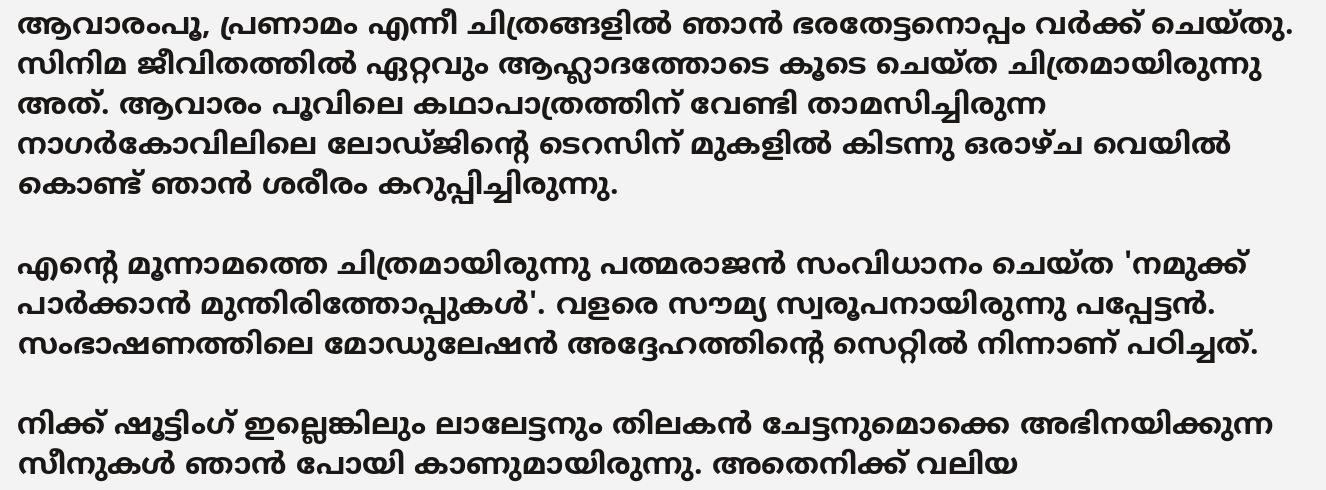ആവാരംപൂ, പ്രണാമം എന്നീ ചിത്രങ്ങളില്‍ ഞാന്‍ ഭരതേട്ടനൊപ്പം വര്‍ക്ക് ചെയ്തു. സിനിമ ജീവിതത്തില്‍ ഏറ്റവും ആഹ്ലാദത്തോടെ കൂടെ ചെയ്ത ചിത്രമായിരുന്നു അത്. ആവാരം പൂവിലെ കഥാപാത്രത്തിന് വേണ്ടി താമസിച്ചിരുന്ന നാഗര്‍കോവിലിലെ ലോഡ്ജിന്റെ ടെറസിന് മുകളില്‍ കിടന്നു ഒരാഴ്ച വെയില്‍ കൊണ്ട് ഞാന്‍ ശരീരം കറുപ്പിച്ചിരുന്നു.

എന്റെ മൂന്നാമത്തെ ചിത്രമായിരുന്നു പത്മരാജന്‍ സംവിധാനം ചെയ്ത 'നമുക്ക് പാര്‍ക്കാന്‍ മുന്തിരിത്തോപ്പുകള്‍'. വളരെ സൗമ്യ സ്വരൂപനായിരുന്നു പപ്പേട്ടന്‍. സംഭാഷണത്തിലെ മോഡുലേഷന്‍ അദ്ദേഹത്തിന്റെ സെറ്റില്‍ നിന്നാണ് പഠിച്ചത്.

നിക്ക് ഷൂട്ടിംഗ് ഇല്ലെങ്കിലും ലാലേട്ടനും തിലകന്‍ ചേട്ടനുമൊക്കെ അഭിനയിക്കുന്ന സീനുകള്‍ ഞാന്‍ പോയി കാണുമായിരുന്നു. അതെനിക്ക് വലിയ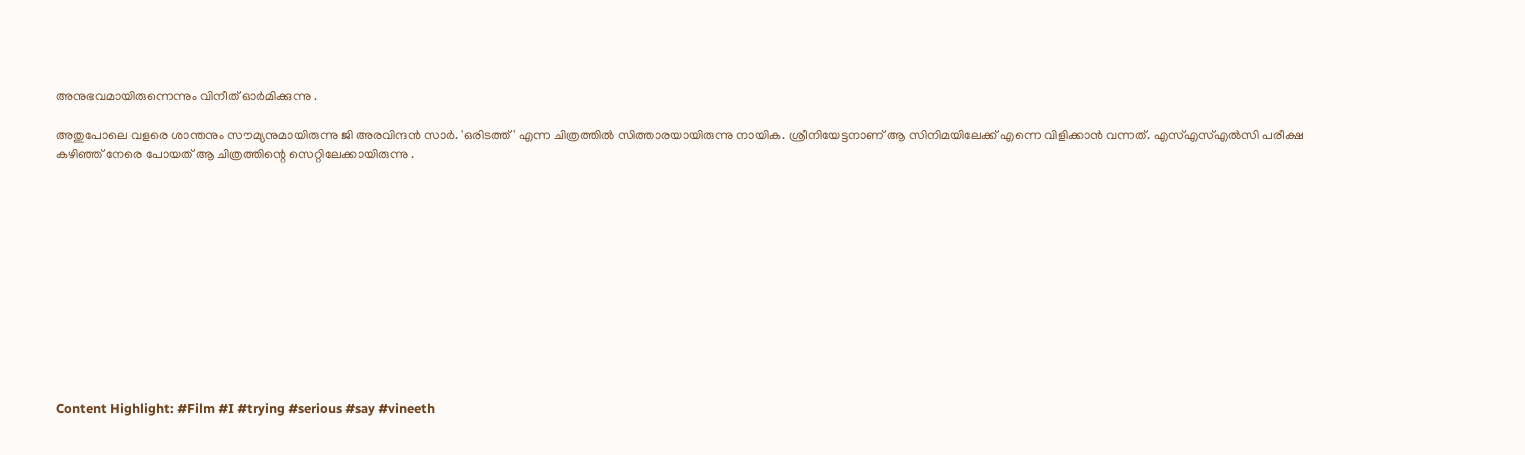അനുഭവമായിരുന്നെന്നും വിനീത് ഓർമിക്കുന്നു .

അതുപോലെ വളരെ ശാന്തനും സൗമ്യനുമായിരുന്നു ജി അരവിന്ദന്‍ സാര്‍. 'ഒരിടത്ത്' എന്ന ചിത്രത്തില്‍ സിത്താരയായിരുന്നു നായിക. ശ്രീനിയേട്ടനാണ് ആ സിനിമയിലേക്ക് എന്നെ വിളിക്കാന്‍ വന്നത്. എസ്എസ്എല്‍സി പരീക്ഷ കഴിഞ്ഞ് നേരെ പോയത് ആ ചിത്രത്തിന്റെ സെറ്റിലേക്കായിരുന്നു .












Content Highlight: #Film #I #trying #serious #say #vineeth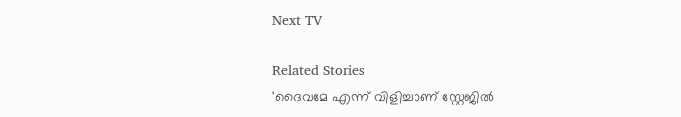Next TV

Related Stories
'ദൈവമേ എന്ന് വിളിച്ചാണ് സ്റ്റേജിൽ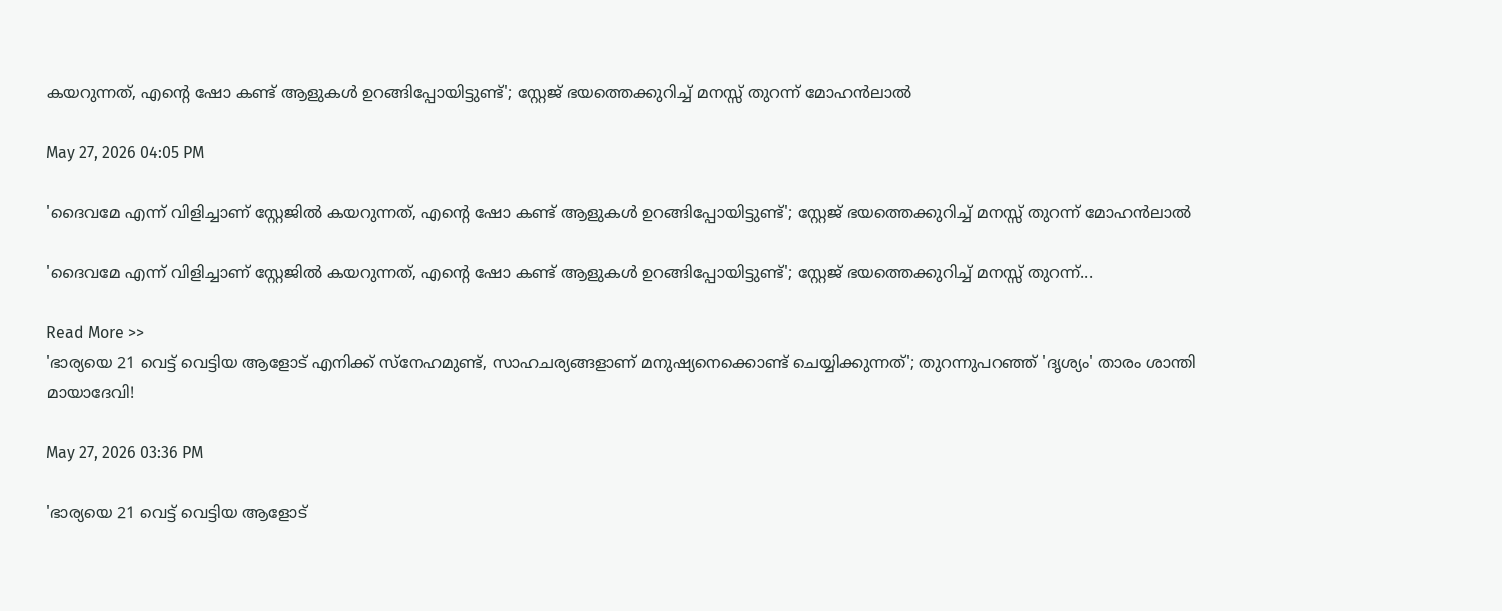കയറുന്നത്, എന്റെ ഷോ കണ്ട് ആളുകൾ ഉറങ്ങിപ്പോയിട്ടുണ്ട്'; സ്റ്റേജ് ഭയത്തെക്കുറിച്ച് മനസ്സ് തുറന്ന് മോഹൻലാൽ

May 27, 2026 04:05 PM

'ദൈവമേ എന്ന് വിളിച്ചാണ് സ്റ്റേജിൽ കയറുന്നത്, എന്റെ ഷോ കണ്ട് ആളുകൾ ഉറങ്ങിപ്പോയിട്ടുണ്ട്'; സ്റ്റേജ് ഭയത്തെക്കുറിച്ച് മനസ്സ് തുറന്ന് മോഹൻലാൽ

'ദൈവമേ എന്ന് വിളിച്ചാണ് സ്റ്റേജിൽ കയറുന്നത്, എന്റെ ഷോ കണ്ട് ആളുകൾ ഉറങ്ങിപ്പോയിട്ടുണ്ട്'; സ്റ്റേജ് ഭയത്തെക്കുറിച്ച് മനസ്സ് തുറന്ന്...

Read More >>
'ഭാര്യയെ 21 വെട്ട് വെട്ടിയ ആളോട് എനിക്ക് സ്നേഹമുണ്ട്, സാഹചര്യങ്ങളാണ് മനുഷ്യനെക്കൊണ്ട് ചെയ്യിക്കുന്നത്'; തുറന്നുപറഞ്ഞ് 'ദൃശ്യം' താരം ശാന്തി മായാദേവി!

May 27, 2026 03:36 PM

'ഭാര്യയെ 21 വെട്ട് വെട്ടിയ ആളോട്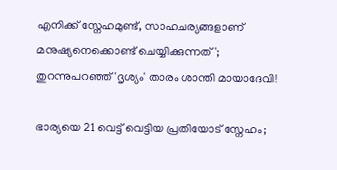എനിക്ക് സ്നേഹമുണ്ട്, സാഹചര്യങ്ങളാണ് മനുഷ്യനെക്കൊണ്ട് ചെയ്യിക്കുന്നത്'; തുറന്നുപറഞ്ഞ് 'ദൃശ്യം' താരം ശാന്തി മായാദേവി!

ഭാര്യയെ 21 വെട്ട് വെട്ടിയ പ്രതിയോട് സ്നേഹം;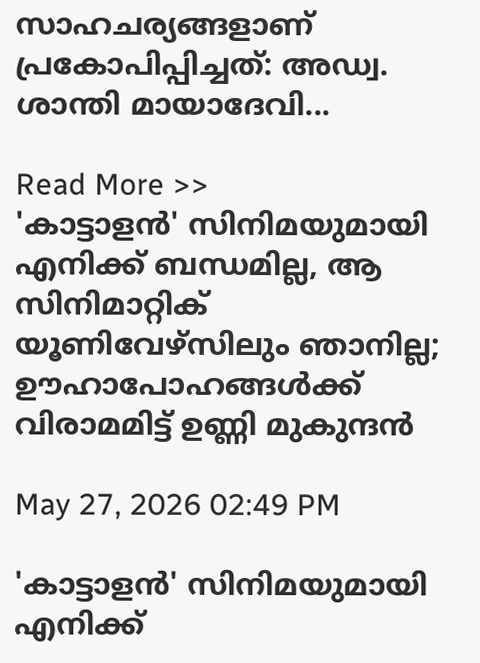സാഹചര്യങ്ങളാണ് പ്രകോപിപ്പിച്ചത്: അഡ്വ. ശാന്തി മായാദേവി...

Read More >>
'കാട്ടാളൻ' സിനിമയുമായി എനിക്ക് ബന്ധമില്ല, ആ സിനിമാറ്റിക് യൂണിവേഴ്സിലും ഞാനില്ല; ഊഹാപോഹങ്ങൾക്ക് വിരാമമിട്ട് ഉണ്ണി മുകുന്ദൻ

May 27, 2026 02:49 PM

'കാട്ടാളൻ' സിനിമയുമായി എനിക്ക്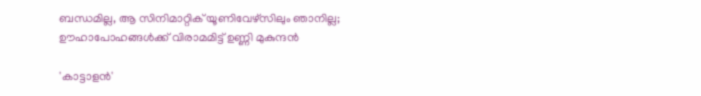ബന്ധമില്ല, ആ സിനിമാറ്റിക് യൂണിവേഴ്സിലും ഞാനില്ല; ഊഹാപോഹങ്ങൾക്ക് വിരാമമിട്ട് ഉണ്ണി മുകുന്ദൻ

'കാട്ടാളൻ'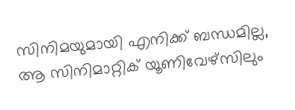സിനിമയുമായി എനിക്ക് ബന്ധമില്ല, ആ സിനിമാറ്റിക് യൂണിവേഴ്സിലും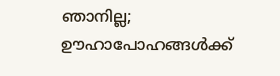ഞാനില്ല; ഊഹാപോഹങ്ങൾക്ക്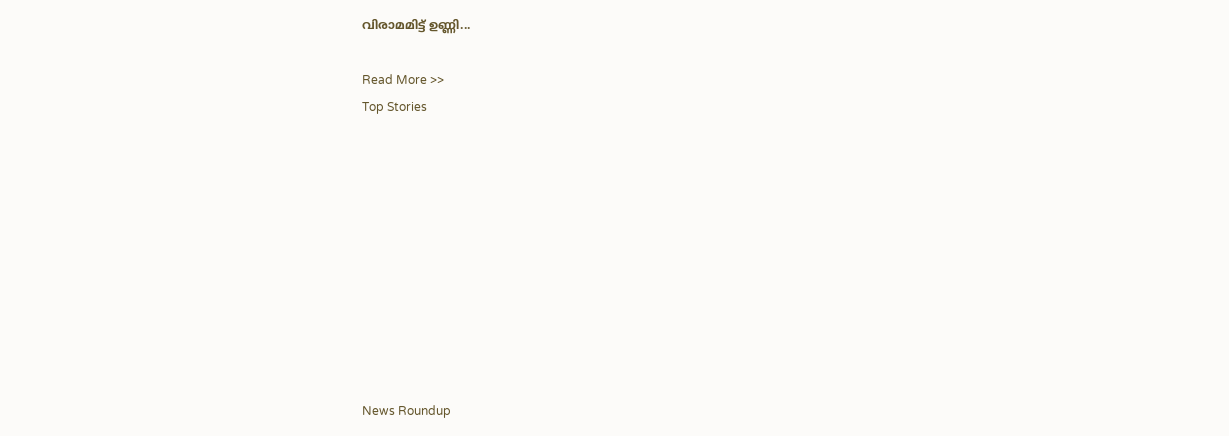വിരാമമിട്ട് ഉണ്ണി...

Read More >>
Top Stories










News Roundup